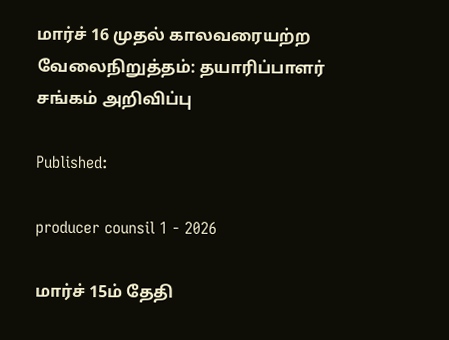மார்ச் 16 முதல் காலவரையற்ற வேலைநிறுத்தம்: தயாரிப்பாளர் சங்கம் அறிவிப்பு

Published:

producer counsil 1 - 2026

மார்ச் 15ம் தேதி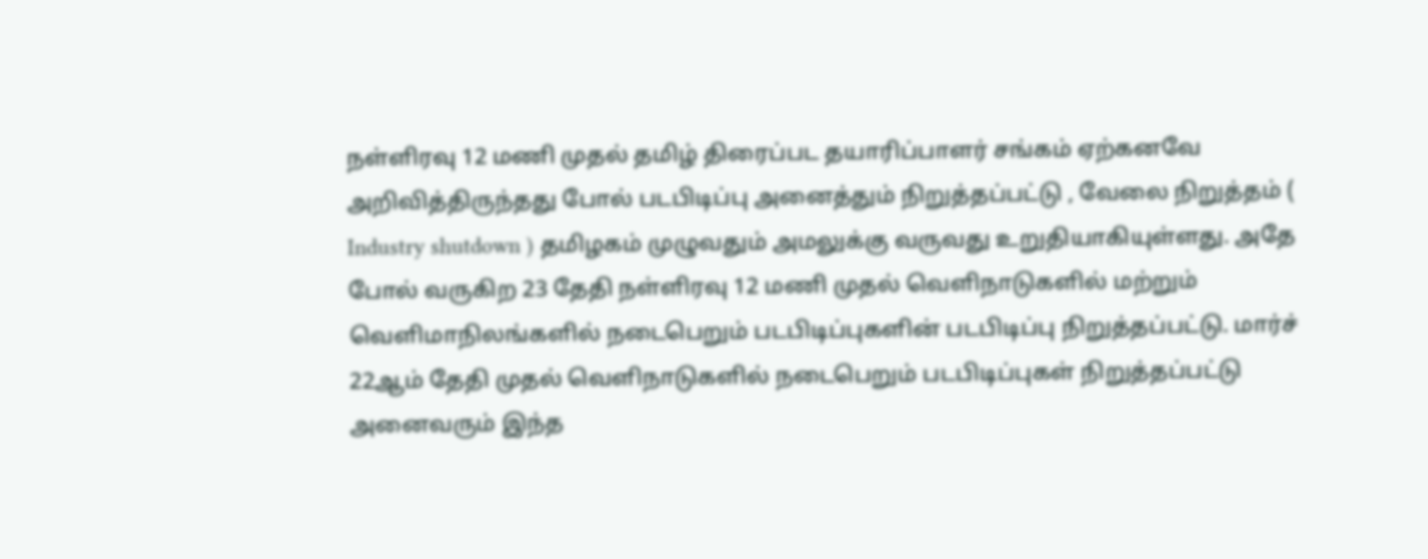நள்ளிரவு 12 மணி முதல் தமிழ் திரைப்பட தயாரிப்பாளர் சங்கம் ஏற்கனவே அறிவித்திருந்தது போல் படபிடிப்பு அனைத்தும் நிறுத்தப்பட்டு , வேலை நிறுத்தம் ( Industry shutdown ) தமிழகம் முழுவதும் அமலுக்கு வருவது உறுதியாகியுள்ளது. அதே போல் வருகிற 23 தேதி நள்ளிரவு 12 மணி முதல் வெளிநாடுகளில் மற்றும் வெளிமாநிலங்களில் நடைபெறும் படபிடிப்புகளின் படபிடிப்பு நிறுத்தப்பட்டு. மார்ச் 22ஆம் தேதி முதல் வெளிநாடுகளில் நடைபெறும் படபிடிப்புகள் நிறுத்தப்பட்டு அனைவரும் இந்த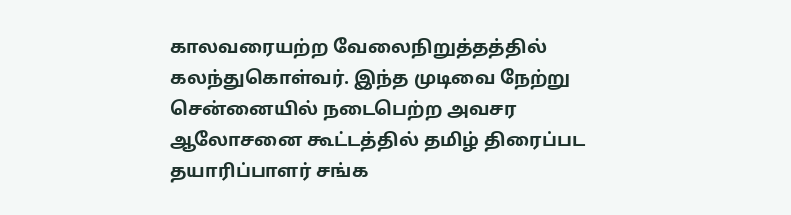காலவரையற்ற வேலைநிறுத்தத்தில் கலந்துகொள்வர். இந்த முடிவை நேற்று சென்னையில் நடைபெற்ற அவசர ஆலோசனை கூட்டத்தில் தமிழ் திரைப்பட தயாரிப்பாளர் சங்க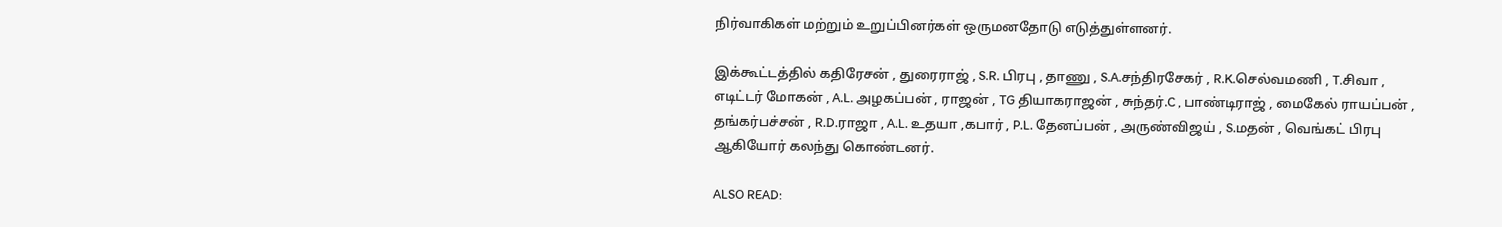நிர்வாகிகள் மற்றும் உறுப்பினர்கள் ஒருமனதோடு எடுத்துள்ளனர்.

இக்கூட்டத்தில் கதிரேசன் , துரைராஜ் , S.R. பிரபு , தாணு , S.A.சந்திரசேகர் , R.K.செல்வமணி , T.சிவா , எடிட்டர் மோகன் , A.L. அழகப்பன் , ராஜன் , TG தியாகராஜன் , சுந்தர்.C , பாண்டிராஜ் , மைகேல் ராயப்பன் , தங்கர்பச்சன் , R.D.ராஜா , A.L. உதயா ,கபார் , P.L. தேனப்பன் , அருண்விஜய் , S.மதன் , வெங்கட் பிரபு ஆகியோர் கலந்து கொண்டனர்.

ALSO READ: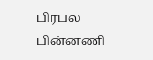பிரபல பின்னணி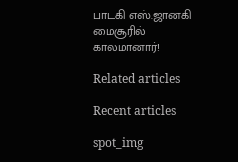பாடகி எஸ்.ஜானகி மைசூரில் காலமானார்!

Related articles

Recent articles

spot_img